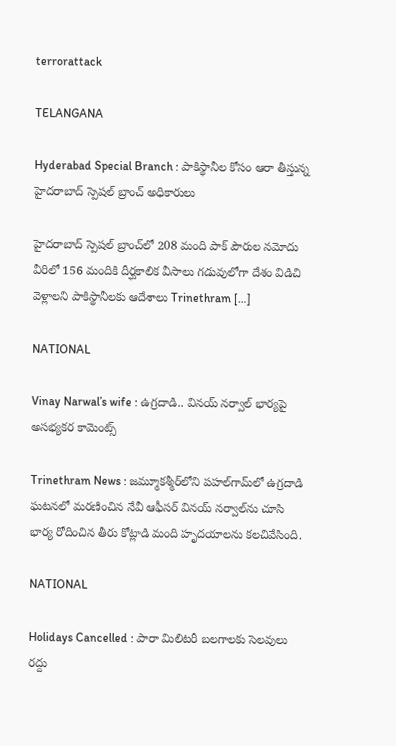terrorattack

TELANGANA

Hyderabad Special Branch : పాకిస్థానీల కోసం ఆరా తీస్తున్న హైదరాబాద్ స్పెషల్ బ్రాంచ్ అధికారులు

హైదరాబాద్ స్పెషల్ బ్రాంచ్‌లో 208 మంది పాక్ పౌరుల నమోదు వీరిలో 156 మందికి దీర్ఘకాలిక వీసాలు గడువులోగా దేశం విడిచి వెళ్లాలని పాకిస్థానీలకు ఆదేశాలు Trinethram […]

NATIONAL

Vinay Narwal’s wife : ఉగ్రదాడి.. వినయ్ నర్వాల్ భార్యపై అసభ్యకర కామెంట్స్

Trinethram News : జమ్మూకశ్మీర్‌లోని పహల్‌గామ్‌లో ఉగ్రదాడి ఘటనలో మరణించిన నేవీ ఆఫీసర్ వినయ్ నర్వాల్‌ను చూసి భార్య రోదించిన తీరు కోట్లాడి మంది హృదయాలను కలచివేసింది.

NATIONAL

Holidays Cancelled : పారా మిలిటరీ బలగాలకు సెలవులు రద్దు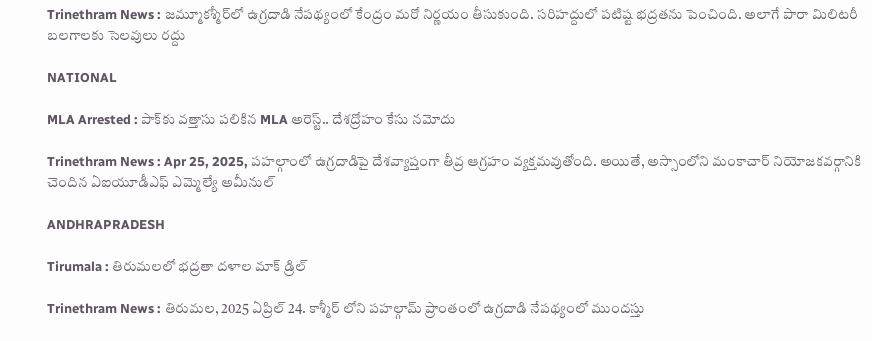Trinethram News : జమ్మూకశ్మీర్‌లో ఉగ్రదాడి నేపథ్యంలో కేంద్రం మరో నిర్ణయం తీసుకుంది. సరిహద్దులో పటిష్ట భద్రతను పెంచింది. అలాగే పారా మిలిటరీ బలగాలకు సెలవులు రద్దు

NATIONAL

MLA Arrested : పాక్‌కు వత్తాసు పలికిన MLA అరెస్ట్.. దేశద్రోహం కేసు నమోదు

Trinethram News : Apr 25, 2025, పహల్గాంలో ఉగ్రదాడిపై దేశవ్యాప్తంగా తీవ్ర ఆగ్రహం వ్యక్తమవుతోంది. అయితే, అస్సాంలోని మంకాచార్ నియోజకవర్గానికి చెందిన ఏఐయూడీఎఫ్ ఎమ్మెల్యే అమీనుల్

ANDHRAPRADESH

Tirumala : తిరుమ‌ల‌లో భద్రతా దళాల మాక్ డ్రిల్

Trinethram News : తిరుమ‌ల‌, 2025 ఏప్రిల్ 24. కాశ్మీర్ లోని పహల్గామ్ ప్రాంతంలో ఉగ్ర‌దాడి నేప‌థ్యంలో ముంద‌స్తు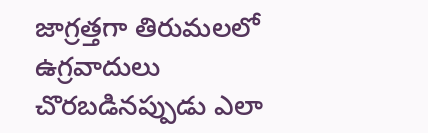జాగ్ర‌త్త‌గా తిరుమలలో ఉగ్రవాదులు చొరబడినప్పుడు ఎలా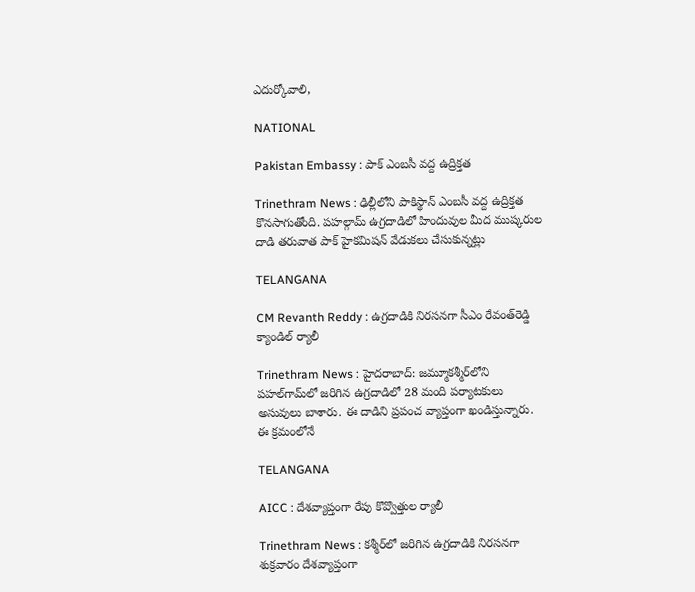ఎదుర్కోవాలి,

NATIONAL

Pakistan Embassy : పాక్ ఎంబసీ వద్ద ఉద్రిక్తత

Trinethram News : ఢిల్లీలోని పాకిస్థాన్ ఎంబసీ వద్ద ఉద్రిక్తత కొనసాగుతోంది. పహల్గామ్ ఉగ్రదాడిలో హిందువుల మీద ముష్కరుల దాడి తరువాత పాక్ హైకమిషన్ వేడుకలు చేసుకున్నట్లు

TELANGANA

CM Revanth Reddy : ఉగ్రదాడికి నిరసనగా సీఎం రేవంత్‌రెడ్డి క్యాండిల్ ర్యాలీ

Trinethram News : హైదరాబాద్: జమ్మూకశ్మీర్‌లోని పహల్‌గామ్‌లో జరిగిన ఉగ్రదాడిలో 28 మంది పర్యాటకులు అసువులు బాశారు. ఈ దాడిని ప్రపంచ వ్యాప్తంగా ఖండిస్తున్నారు. ఈ క్రమంలోనే

TELANGANA

AICC : దేశవ్యాప్తంగా రేపు కొవ్వొత్తుల ర్యాలీ

Trinethram News : కశ్మీర్‌లో జరిగిన ఉగ్రదాడికి నిరసనగా శుక్రవారం దేశవ్యాప్తంగా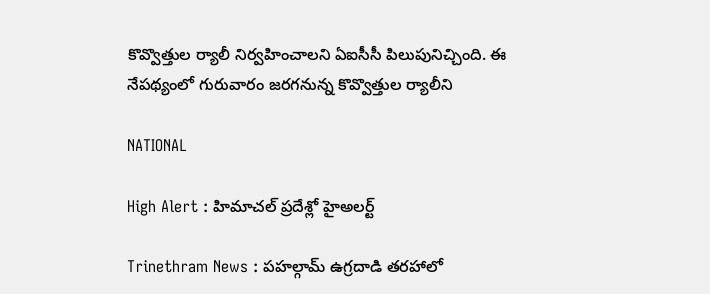కొవ్వొత్తుల ర్యాలీ నిర్వహించాలని ఏఐసీసీ పిలుపునిచ్చింది. ఈ నేపథ్యంలో గురువారం జరగనున్న కొవ్వొత్తుల ర్యాలీని

NATIONAL

High Alert : హిమాచల్ ప్రదేశ్లో హైఅలర్ట్

Trinethram News : పహల్గామ్ ఉగ్రదాడి తరహాలో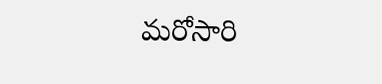మరోసారి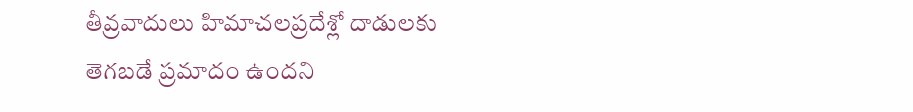తీవ్రవాదులు హిమాచలప్రదేశ్లో దాడులకు తెగబడే ప్రమాదం ఉందని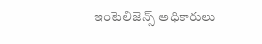ఇంటెలిజెన్స్ అధికారులు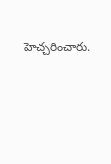హెచ్చరించారు.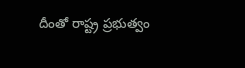దీంతో రాష్ట్ర ప్రభుత్వం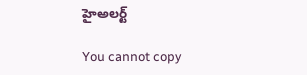హైఅలర్ట్

You cannot copy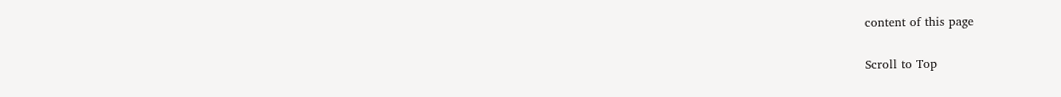content of this page

Scroll to Top